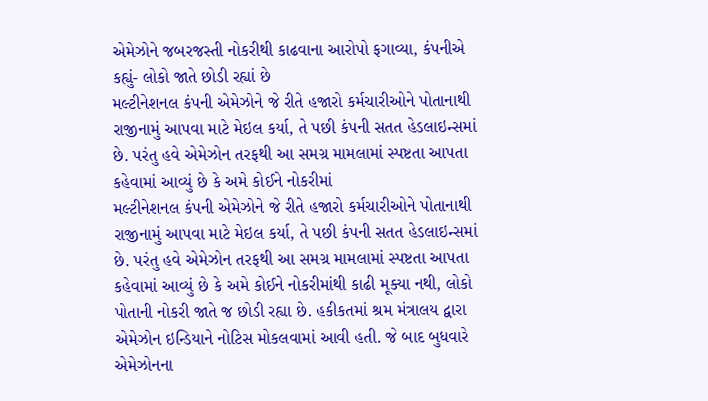એમેઝોને જબરજસ્તી નોકરીથી કાઢવાના આરોપો ફગાવ્યા, કંપનીએ કહ્યું- લોકો જાતે છોડી રહ્યાં છે
મલ્ટીનેશનલ કંપની એમેઝોને જે રીતે હજારો કર્મચારીઓને પોતાનાથી રાજીનામું આપવા માટે મેઇલ કર્યા, તે પછી કંપની સતત હેડલાઇન્સમાં છે. પરંતુ હવે એમેઝોન તરફથી આ સમગ્ર મામલામાં સ્પષ્ટતા આપતા કહેવામાં આવ્યું છે કે અમે કોઈને નોકરીમાં
મલ્ટીનેશનલ કંપની એમેઝોને જે રીતે હજારો કર્મચારીઓને પોતાનાથી રાજીનામું આપવા માટે મેઇલ કર્યા, તે પછી કંપની સતત હેડલાઇન્સમાં છે. પરંતુ હવે એમેઝોન તરફથી આ સમગ્ર મામલામાં સ્પષ્ટતા આપતા કહેવામાં આવ્યું છે કે અમે કોઈને નોકરીમાંથી કાઢી મૂક્યા નથી, લોકો પોતાની નોકરી જાતે જ છોડી રહ્યા છે. હકીકતમાં શ્રમ મંત્રાલય દ્વારા એમેઝોન ઇન્ડિયાને નોટિસ મોકલવામાં આવી હતી. જે બાદ બુધવારે એમેઝોનના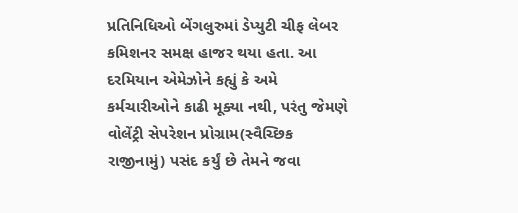પ્રતિનિધિઓ બેંગલુરુમાં ડેપ્યુટી ચીફ લેબર કમિશનર સમક્ષ હાજર થયા હતા. આ દરમિયાન એમેઝોને કહ્યું કે અમે કર્મચારીઓને કાઢી મૂક્યા નથી, પરંતુ જેમણે વોલેંટ્રી સેપરેશન પ્રોગ્રામ(સ્વૈચ્છિક રાજીનામું) પસંદ કર્યું છે તેમને જવા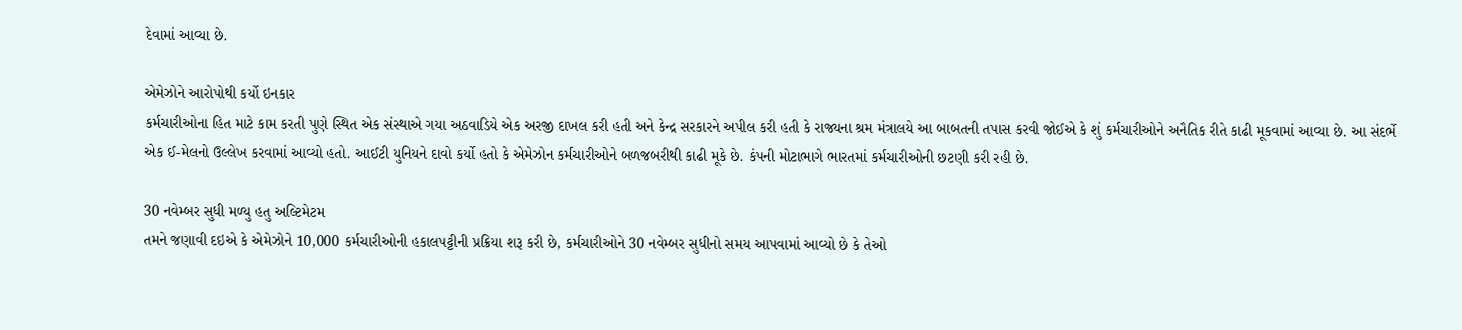દેવામાં આવ્યા છે.

એમેઝોને આરોપોથી કર્યો ઇનકાર
કર્મચારીઓના હિત માટે કામ કરતી પુણે સ્થિત એક સંસ્થાએ ગયા અઠવાડિયે એક અરજી દાખલ કરી હતી અને કેન્દ્ર સરકારને અપીલ કરી હતી કે રાજ્યના શ્રમ મંત્રાલયે આ બાબતની તપાસ કરવી જોઈએ કે શું કર્મચારીઓને અનૈતિક રીતે કાઢી મૂકવામાં આવ્યા છે. આ સંદર્ભે એક ઈ-મેલનો ઉલ્લેખ કરવામાં આવ્યો હતો. આઈટી યુનિયને દાવો કર્યો હતો કે એમેઝોન કર્મચારીઓને બળજબરીથી કાઢી મૂકે છે. કંપની મોટાભાગે ભારતમાં કર્મચારીઓની છટણી કરી રહી છે.

30 નવેમ્બર સુધી મળ્યુ હતુ અલ્ટિમેટમ
તમને જણાવી દઇએ કે એમેઝોને 10,000 કર્મચારીઓની હકાલપટ્ટીની પ્રક્રિયા શરૂ કરી છે, કર્મચારીઓને 30 નવેમ્બર સુધીનો સમય આપવામાં આવ્યો છે કે તેઓ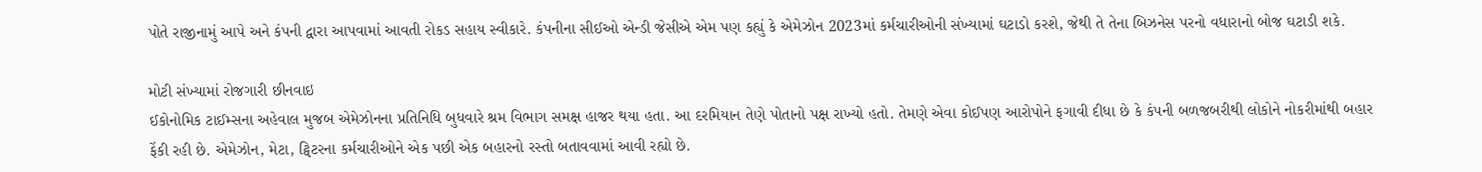પોતે રાજીનામું આપે અને કંપની દ્વારા આપવામાં આવતી રોકડ સહાય સ્વીકારે. કંપનીના સીઈઓ એન્ડી જેસીએ એમ પણ કહ્યું કે એમેઝોન 2023માં કર્મચારીઓની સંખ્યામાં ઘટાડો કરશે, જેથી તે તેના બિઝનેસ પરનો વધારાનો બોજ ઘટાડી શકે.

મોટી સંખ્યામાં રોજગારી છીનવાઇ
ઈકોનોમિક ટાઈમ્સના અહેવાલ મુજબ એમેઝોનના પ્રતિનિધિ બુધવારે શ્રમ વિભાગ સમક્ષ હાજર થયા હતા. આ દરમિયાન તેણે પોતાનો પક્ષ રાખ્યો હતો. તેમણે એવા કોઈપણ આરોપોને ફગાવી દીધા છે કે કંપની બળજબરીથી લોકોને નોકરીમાંથી બહાર ફેંકી રહી છે. એમેઝોન, મેટા, ટ્વિટરના કર્મચારીઓને એક પછી એક બહારનો રસ્તો બતાવવામાં આવી રહ્યો છે.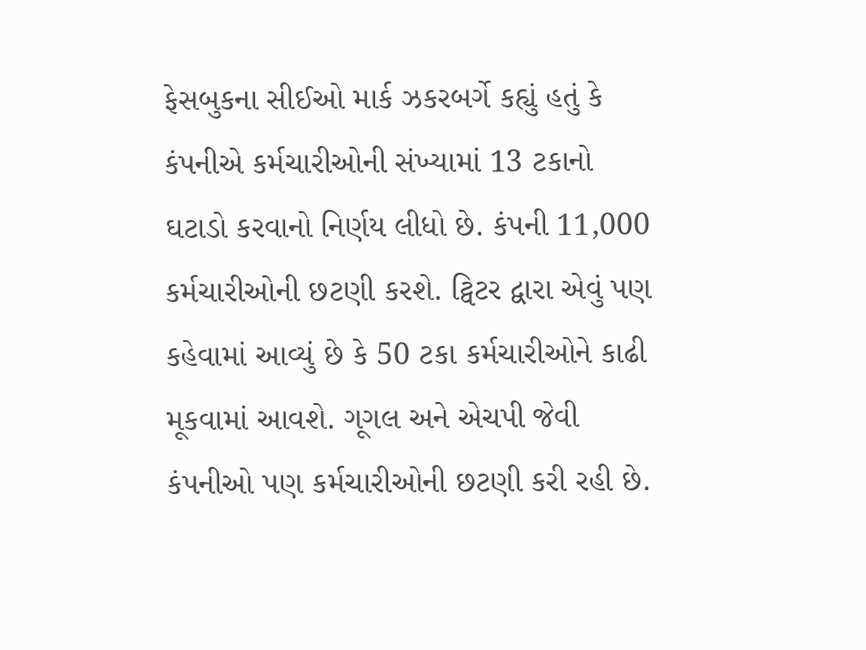ફેસબુકના સીઈઓ માર્ક ઝકરબર્ગે કહ્યું હતું કે કંપનીએ કર્મચારીઓની સંખ્યામાં 13 ટકાનો ઘટાડો કરવાનો નિર્ણય લીધો છે. કંપની 11,000 કર્મચારીઓની છટણી કરશે. ટ્વિટર દ્વારા એવું પણ કહેવામાં આવ્યું છે કે 50 ટકા કર્મચારીઓને કાઢી મૂકવામાં આવશે. ગૂગલ અને એચપી જેવી કંપનીઓ પણ કર્મચારીઓની છટણી કરી રહી છે.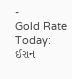-
Gold Rate Today: ઈરાન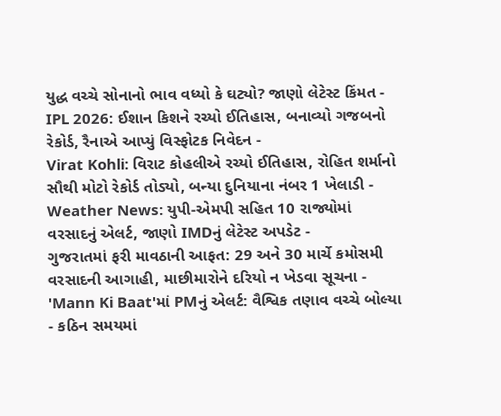યુદ્ધ વચ્ચે સોનાનો ભાવ વધ્યો કે ઘટ્યો? જાણો લેટેસ્ટ કિંમત -
IPL 2026: ઈશાન કિશને રચ્યો ઈતિહાસ, બનાવ્યો ગજબનો રેકોર્ડ, રૈનાએ આપ્યું વિસ્ફોટક નિવેદન -
Virat Kohli: વિરાટ કોહલીએ રચ્યો ઈતિહાસ, રોહિત શર્માનો સૌથી મોટો રેકોર્ડ તોડ્યો, બન્યા દુનિયાના નંબર 1 ખેલાડી -
Weather News: યુપી-એમપી સહિત 10 રાજ્યોમાં વરસાદનું એલર્ટ, જાણો IMDનું લેટેસ્ટ અપડેટ -
ગુજરાતમાં ફરી માવઠાની આફત: 29 અને 30 માર્ચે કમોસમી વરસાદની આગાહી, માછીમારોને દરિયો ન ખેડવા સૂચના -
'Mann Ki Baat'માં PMનું એલર્ટ: વૈશ્વિક તણાવ વચ્ચે બોલ્યા - કઠિન સમયમાં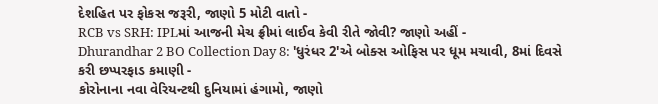દેશહિત પર ફોકસ જરૂરી, જાણો 5 મોટી વાતો -
RCB vs SRH: IPLમાં આજની મેચ ફ્રીમાં લાઈવ કેવી રીતે જોવી? જાણો અહીં -
Dhurandhar 2 BO Collection Day 8: 'ધુરંધર 2'એ બોક્સ ઓફિસ પર ધૂમ મચાવી, 8માં દિવસે કરી છપ્પરફાડ કમાણી -
કોરોનાના નવા વેરિયન્ટથી દુનિયામાં હંગામો, જાણો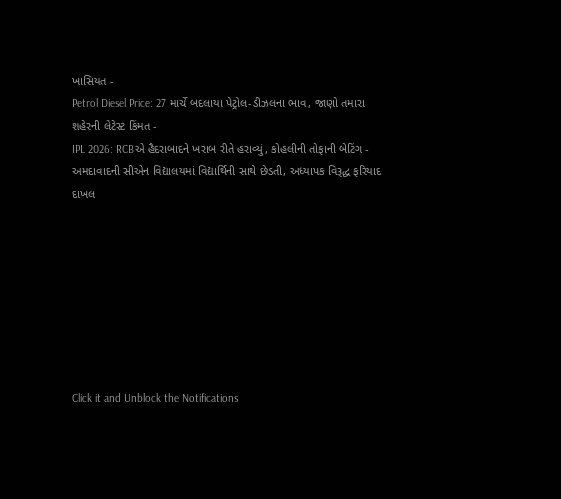ખાસિયત -
Petrol Diesel Price: 27 માર્ચે બદલાયા પેટ્રોલ-ડીઝલના ભાવ, જાણો તમારા શહેરની લેટેસ્ટ કિંમત -
IPL 2026: RCBએ હૈદરાબાદને ખરાબ રીતે હરાવ્યું, કોહલીની તોફાની બેટિંગ -
અમદાવાદની સીએન વિદ્યાલયમાં વિદ્યાર્થિની સાથે છેડતી, અધ્યાપક વિરૂદ્ધ ફરિયાદ દાખલ








Click it and Unblock the Notifications